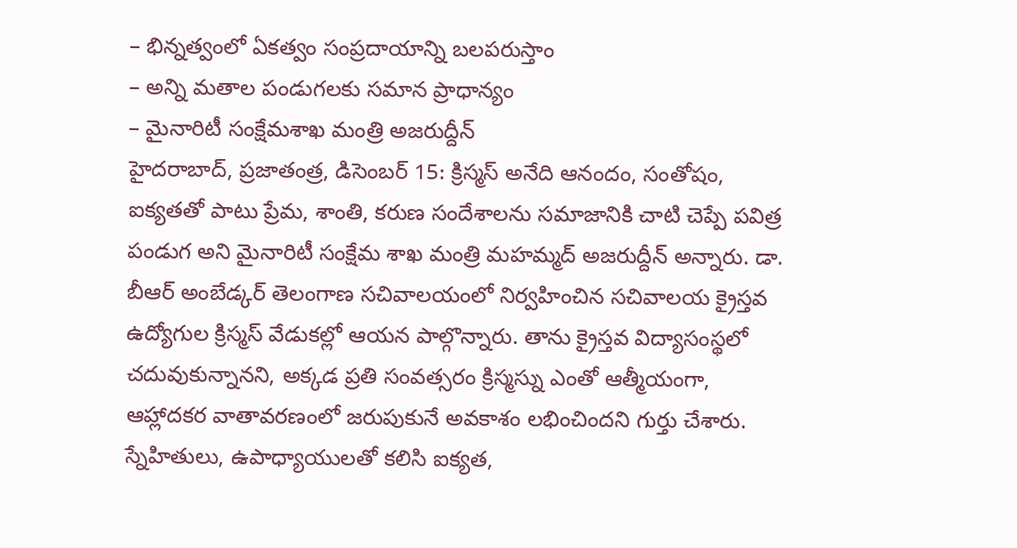– భిన్నత్వంలో ఏకత్వం సంప్రదాయాన్ని బలపరుస్తాం
– అన్ని మతాల పండుగలకు సమాన ప్రాధాన్యం
– మైనారిటీ సంక్షేమశాఖ మంత్రి అజరుద్దీన్
హైదరాబాద్, ప్రజాతంత్ర, డిసెంబర్ 15: క్రిస్మస్ అనేది ఆనందం, సంతోషం, ఐక్యతతో పాటు ప్రేమ, శాంతి, కరుణ సందేశాలను సమాజానికి చాటి చెప్పే పవిత్ర పండుగ అని మైనారిటీ సంక్షేమ శాఖ మంత్రి మహమ్మద్ అజరుద్దీన్ అన్నారు. డా. బీఆర్ అంబేడ్కర్ తెలంగాణ సచివాలయంలో నిర్వహించిన సచివాలయ క్రైస్తవ ఉద్యోగుల క్రిస్మస్ వేడుకల్లో ఆయన పాల్గొన్నారు. తాను క్రైస్తవ విద్యాసంస్థలో చదువుకున్నానని, అక్కడ ప్రతి సంవత్సరం క్రిస్మస్ను ఎంతో ఆత్మీయంగా, ఆహ్లాదకర వాతావరణంలో జరుపుకునే అవకాశం లభించిందని గుర్తు చేశారు. స్నేహితులు, ఉపాధ్యాయులతో కలిసి ఐక్యత,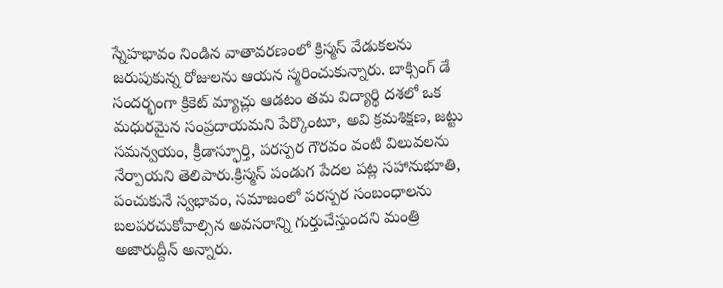స్నేహభావం నిండిన వాతావరణంలో క్రిస్మస్ వేడుకలను జరుపుకున్న రోజులను ఆయన స్మరించుకున్నారు. బాక్సింగ్ డే సందర్భంగా క్రికెట్ మ్యాచ్లు ఆడటం తమ విద్యార్థి దశలో ఒక మధురమైన సంప్రదాయమని పేర్కొంటూ, అవి క్రమశిక్షణ, జట్టు సమన్వయం, క్రీడాస్ఫూర్తి, పరస్పర గౌరవం వంటి విలువలను నేర్పాయని తెలిపారు.క్రిస్మస్ పండుగ పేదల పట్ల సహానుభూతి, పంచుకునే స్వభావం, సమాజంలో పరస్పర సంబంధాలను బలపరచుకోవాల్సిన అవసరాన్ని గుర్తుచేస్తుందని మంత్రి అజారుద్దీన్ అన్నారు.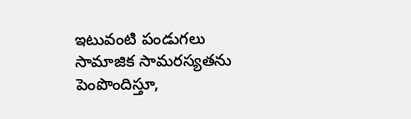ఇటువంటి పండుగలు సామాజిక సామరస్యతను పెంపొందిస్తూ,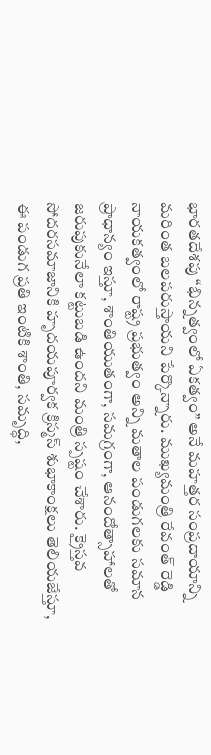భారతదేశపు “భిన్నత్వంలో ఏకత్వం” అనే మహత్తర సంప్రదాయాన్ని మరింత బలపరుస్తాయని పేర్కొన్నారు. ముఖ్యమంత్రి రేవంత్ రెడ్డి నాయకత్వంలో రాష్ట్ర ప్రభుత్వం అన్ని మతాల పండుగలకు సమాన ప్రాధాన్యం ఇస్తూ, శాంతియుతంగా, సమగ్రంగా, ఆనందోత్సాహాలతో జరుపుకునేలా కట్టుబడి ఉందని మంత్రి స్పష్టం చేశారు. క్రైస్తవ సోదరసమాజానికి హృదయపూర్వక క్రిస్మస్ శుభాకాంక్షలు తెలియజేస్తూ, ఈ పండుగ ప్రతి ఇంటికి శాంతి, సమృద్ధి,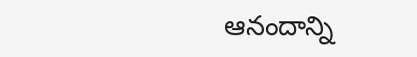ఆనందాన్ని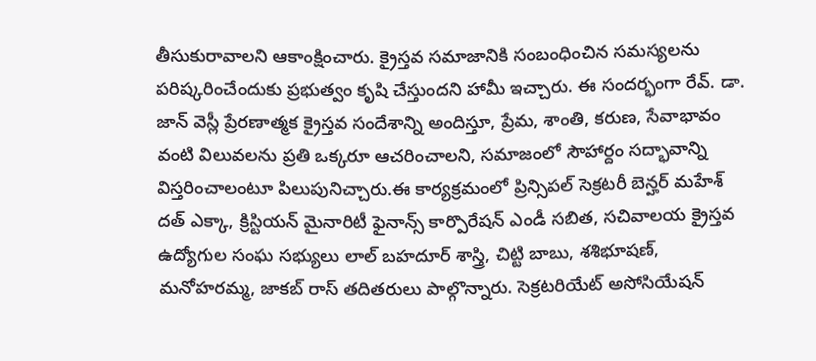తీసుకురావాలని ఆకాంక్షించారు. క్రైస్తవ సమాజానికి సంబంధించిన సమస్యలను పరిష్కరించేందుకు ప్రభుత్వం కృషి చేస్తుందని హామీ ఇచ్చారు. ఈ సందర్భంగా రేవ్. డా. జాన్ వెస్లీ ప్రేరణాత్మక క్రైస్తవ సందేశాన్ని అందిస్తూ, ప్రేమ, శాంతి, కరుణ, సేవాభావం వంటి విలువలను ప్రతి ఒక్కరూ ఆచరించాలని, సమాజంలో సౌహార్దం సద్భావాన్ని విస్తరించాలంటూ పిలుపునిచ్చారు.ఈ కార్యక్రమంలో ప్రిన్సిపల్ సెక్రటరీ బెన్హర్ మహేశ్ దత్ ఎక్కా, క్రిస్టియన్ మైనారిటీ ఫైనాన్స్ కార్పొరేషన్ ఎండీ సబిత, సచివాలయ క్రైస్తవ ఉద్యోగుల సంఘ సభ్యులు లాల్ బహదూర్ శాస్త్రి, చిట్టి బాబు, శశిభూషణ్, మనోహరమ్మ, జాకబ్ రాస్ తదితరులు పాల్గొన్నారు. సెక్రటరియేట్ అసోసియేషన్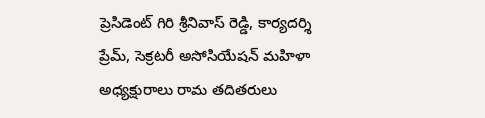ప్రెసిడెంట్ గిరి శ్రీనివాస్ రెడ్డి, కార్యదర్శి ప్రేమ్, సెక్రటరీ అసోసియేషన్ మహిళా అధ్యక్షురాలు రామ తదితరులు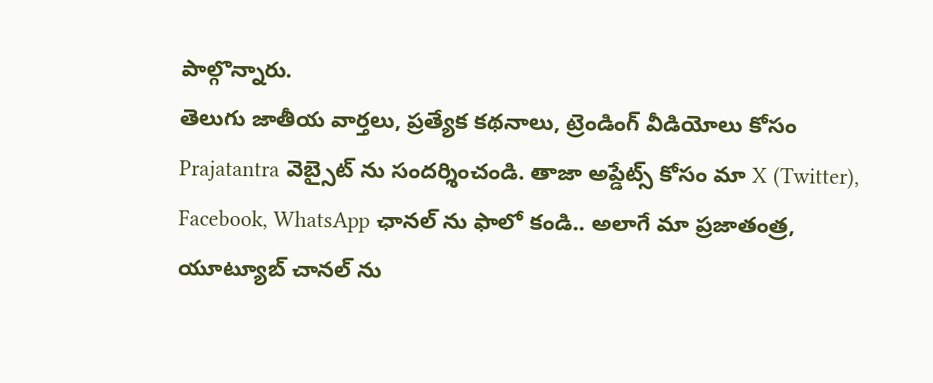పాల్గొన్నారు.
తెలుగు జాతీయ వార్తలు, ప్రత్యేక కథనాలు, ట్రెండింగ్ వీడియోలు కోసం Prajatantra వెబ్సైట్ ను సందర్శించండి. తాజా అప్డేట్స్ కోసం మా X (Twitter), Facebook, WhatsApp ఛానల్ ను ఫాలో కండి.. అలాగే మా ప్రజాతంత్ర, యూట్యూబ్ చానల్ ను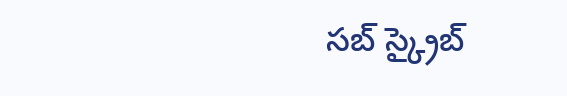సబ్ స్క్రైబ్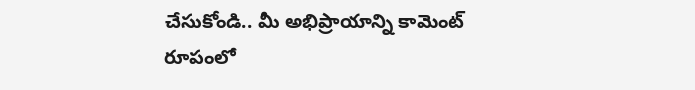చేసుకోండి.. మీ అభిప్రాయాన్ని కామెంట్ రూపంలో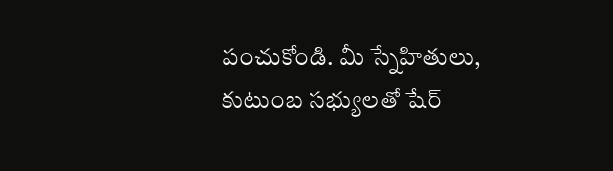పంచుకోండి. మీ స్నేహితులు, కుటుంబ సభ్యులతో షేర్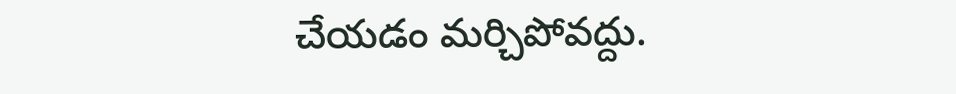చేయడం మర్చిపోవద్దు.